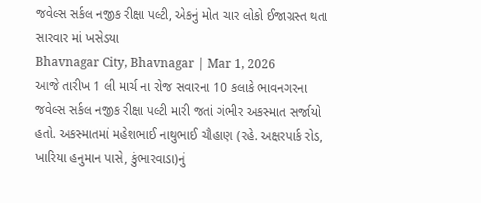જવેલ્સ સર્કલ નજીક રીક્ષા પલ્ટી, એકનું મોત ચાર લોકો ઈજાગ્રસ્ત થતા સારવાર માં ખસેડયા
Bhavnagar City, Bhavnagar | Mar 1, 2026
આજે તારીખ 1 લી માર્ચ ના રોજ સવારના 10 કલાકે ભાવનગરના જવેલ્સ સર્કલ નજીક રીક્ષા પલ્ટી મારી જતાં ગંભીર અકસ્માત સર્જાયો હતો. અકસ્માતમાં મહેશભાઈ નાથુભાઈ ચૌહાણ (રહે. અક્ષરપાર્ક રોડ, ખારિયા હનુમાન પાસે, કુંભારવાડા)નું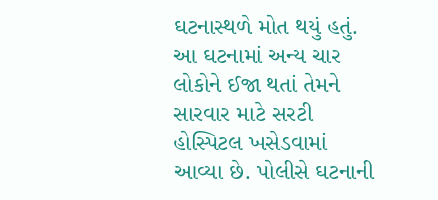ઘટનાસ્થળે મોત થયું હતું. આ ઘટનામાં અન્ય ચાર લોકોને ઈજા થતાં તેમને સારવાર માટે સરટી હોસ્પિટલ ખસેડવામાં આવ્યા છે. પોલીસે ઘટનાની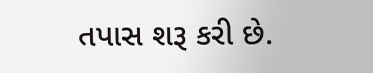તપાસ શરૂ કરી છે.